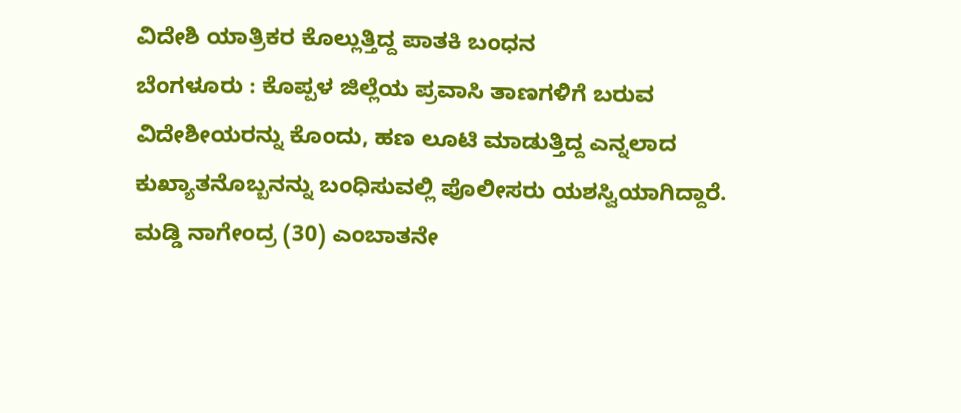ವಿದೇಶಿ ಯಾತ್ರಿಕರ ಕೊಲ್ಲುತ್ತಿದ್ದ ಪಾತಕಿ ಬಂಧನ
ಬೆಂಗಳೂರು : ಕೊಪ್ಪಳ ಜಿಲ್ಲೆಯ ಪ್ರವಾಸಿ ತಾಣಗಳಿಗೆ ಬರುವ ವಿದೇಶೀಯರನ್ನು ಕೊಂದು, ಹಣ ಲೂಟಿ ಮಾಡುತ್ತಿದ್ದ ಎನ್ನಲಾದ ಕುಖ್ಯಾತನೊಬ್ಬನನ್ನು ಬಂಧಿಸುವಲ್ಲಿ ಪೊಲೀಸರು ಯಶಸ್ವಿಯಾಗಿದ್ದಾರೆ.
ಮಡ್ಡಿ ನಾಗೇಂದ್ರ (30) ಎಂಬಾತನೇ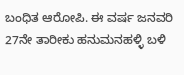ಬಂಧಿತ ಆರೋಪಿ. ಈ ವರ್ಷ ಜನವರಿ 27ನೇ ತಾರೀಕು ಹನುಮನಹಳ್ಳಿ ಬಳಿ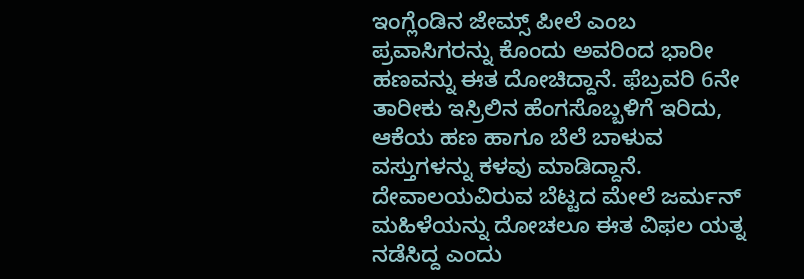ಇಂಗ್ಲೆಂಡಿನ ಜೇಮ್ಸ್ ಪೀಲೆ ಎಂಬ ಪ್ರವಾಸಿಗರನ್ನು ಕೊಂದು ಅವರಿಂದ ಭಾರೀ ಹಣವನ್ನು ಈತ ದೋಚಿದ್ದಾನೆ. ಫೆಬ್ರವರಿ 6ನೇ ತಾರೀಕು ಇಸ್ರಿಲಿನ ಹೆಂಗಸೊಬ್ಬಳಿಗೆ ಇರಿದು, ಆಕೆಯ ಹಣ ಹಾಗೂ ಬೆಲೆ ಬಾಳುವ ವಸ್ತುಗಳನ್ನು ಕಳವು ಮಾಡಿದ್ದಾನೆ. ದೇವಾಲಯವಿರುವ ಬೆಟ್ಟದ ಮೇಲೆ ಜರ್ಮನ್ ಮಹಿಳೆಯನ್ನು ದೋಚಲೂ ಈತ ವಿಫಲ ಯತ್ನ ನಡೆಸಿದ್ದ ಎಂದು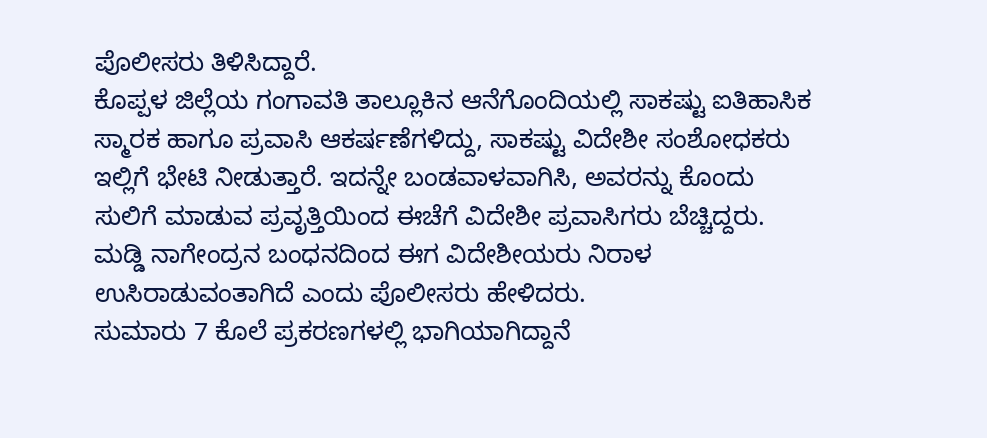ಪೊಲೀಸರು ತಿಳಿಸಿದ್ದಾರೆ.
ಕೊಪ್ಪಳ ಜಿಲ್ಲೆಯ ಗಂಗಾವತಿ ತಾಲ್ಲೂಕಿನ ಆನೆಗೊಂದಿಯಲ್ಲಿ ಸಾಕಷ್ಟು ಐತಿಹಾಸಿಕ ಸ್ಮಾರಕ ಹಾಗೂ ಪ್ರವಾಸಿ ಆಕರ್ಷಣೆಗಳಿದ್ದು, ಸಾಕಷ್ಟು ವಿದೇಶೀ ಸಂಶೋಧಕರು ಇಲ್ಲಿಗೆ ಭೇಟಿ ನೀಡುತ್ತಾರೆ. ಇದನ್ನೇ ಬಂಡವಾಳವಾಗಿಸಿ, ಅವರನ್ನು ಕೊಂದು ಸುಲಿಗೆ ಮಾಡುವ ಪ್ರವೃತ್ತಿಯಿಂದ ಈಚೆಗೆ ವಿದೇಶೀ ಪ್ರವಾಸಿಗರು ಬೆಚ್ಚಿದ್ದರು. ಮಡ್ಡಿ ನಾಗೇಂದ್ರನ ಬಂಧನದಿಂದ ಈಗ ವಿದೇಶೀಯರು ನಿರಾಳ ಉಸಿರಾಡುವಂತಾಗಿದೆ ಎಂದು ಪೊಲೀಸರು ಹೇಳಿದರು.
ಸುಮಾರು 7 ಕೊಲೆ ಪ್ರಕರಣಗಳಲ್ಲಿ ಭಾಗಿಯಾಗಿದ್ದಾನೆ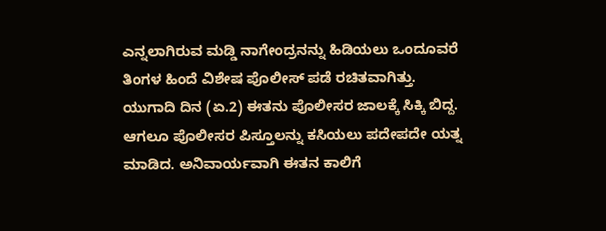ಎನ್ನಲಾಗಿರುವ ಮಡ್ಡಿ ನಾಗೇಂದ್ರನನ್ನು ಹಿಡಿಯಲು ಒಂದೂವರೆ ತಿಂಗಳ ಹಿಂದೆ ವಿಶೇಷ ಪೊಲೀಸ್ ಪಡೆ ರಚಿತವಾಗಿತ್ತು. ಯುಗಾದಿ ದಿನ (ಏ.2) ಈತನು ಪೊಲೀಸರ ಜಾಲಕ್ಕೆ ಸಿಕ್ಕಿ ಬಿದ್ದ. ಆಗಲೂ ಪೊಲೀಸರ ಪಿಸ್ತೂಲನ್ನು ಕಸಿಯಲು ಪದೇಪದೇ ಯತ್ನ ಮಾಡಿದ. ಅನಿವಾರ್ಯವಾಗಿ ಈತನ ಕಾಲಿಗೆ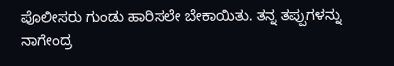ಪೊಲೀಸರು ಗುಂಡು ಹಾರಿಸಲೇ ಬೇಕಾಯಿತು. ತನ್ನ ತಪ್ಪುಗಳನ್ನು ನಾಗೇಂದ್ರ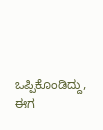ಒಪ್ಪಿಕೊಂಡಿದ್ದು, ಈಗ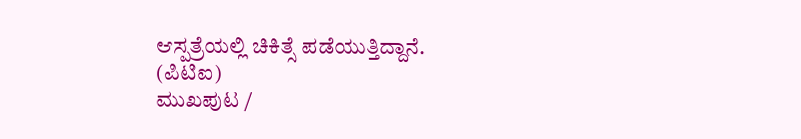ಆಸ್ಪತ್ರೆಯಲ್ಲಿ ಚಿಕಿತ್ಸೆ ಪಡೆಯುತ್ತಿದ್ದಾನೆ.
(ಪಿಟಿಐ)
ಮುಖಪುಟ /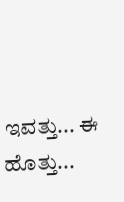ಇವತ್ತು... ಈ ಹೊತ್ತು...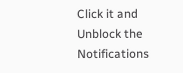Click it and Unblock the Notifications